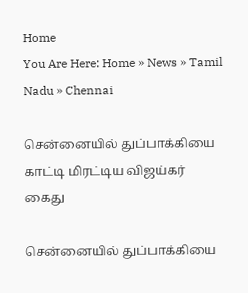Home
You Are Here: Home » News » Tamil Nadu » Chennai

சென்னையில் துப்பாக்கியை காட்டி மிரட்டிய விஜய்கர் கைது

சென்னையில் துப்பாக்கியை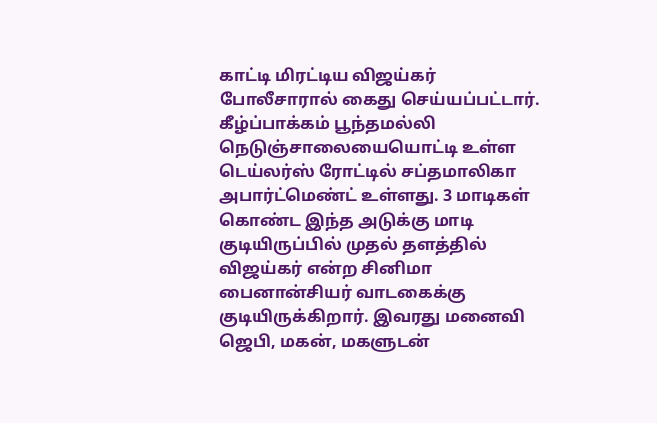காட்டி மிரட்டிய விஜய்கர் போலீசாரால் கைது செய்யப்பட்டார். கீழ்ப்பாக்கம் பூந்தமல்லி நெடுஞ்சாலையையொட்டி உள்ள டெய்லர்ஸ் ரோட்டில் சப்தமாலிகா அபார்ட்மெண்ட் உள்ளது. 3 மாடிகள் கொண்ட இந்த அடுக்கு மாடி குடியிருப்பில் முதல் தளத்தில் விஜய்கர் என்ற சினிமா பைனான்சியர் வாடகைக்கு குடியிருக்கிறார். இவரது மனைவி ஜெபி, மகன், மகளுடன்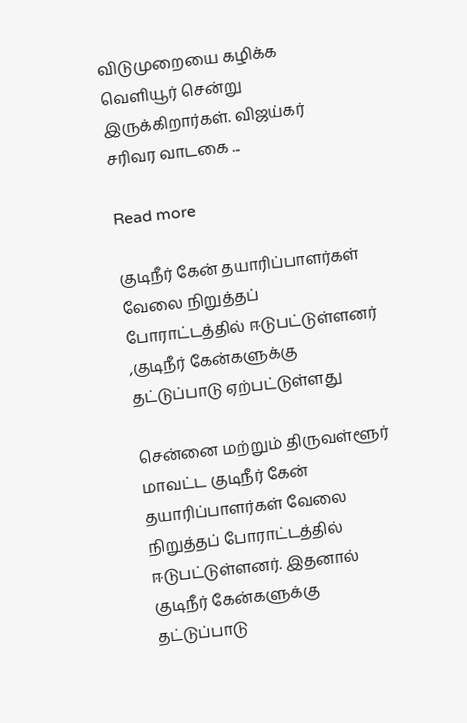விடுமுறையை கழிக்க வெளியூர் சென்று இருக்கிறார்கள். விஜய்கர் சரிவர வாடகை ...

Read more

குடிநீர் கேன் தயாரிப்பாளர்கள் வேலை நிறுத்தப் போராட்டத்தில் ஈடுபட்டுள்ளனர் ,குடிநீர் கேன்களுக்கு தட்டுப்பாடு ஏற்பட்டுள்ளது

சென்னை மற்றும் திருவள்ளூர் மாவட்ட குடிநீர் கேன் தயாரிப்பாளர்கள் வேலை நிறுத்தப் போராட்டத்தில் ஈடுபட்டுள்ளனர். இதனால் குடிநீர் கேன்களுக்கு தட்டுப்பாடு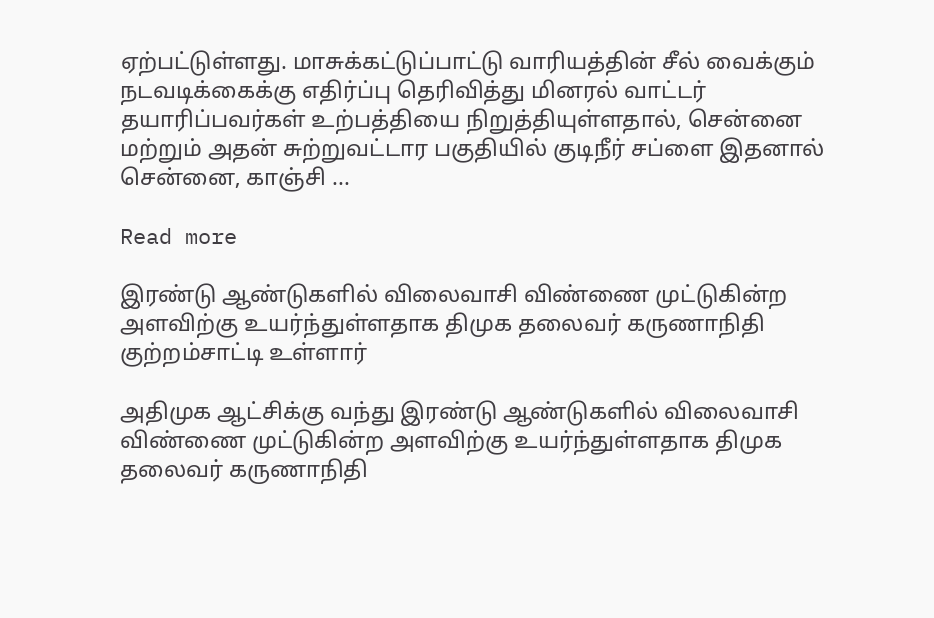ஏற்பட்டுள்ளது. மாசுக்கட்டுப்பாட்டு வாரியத்தின் சீல் வைக்கும் நடவடிக்கைக்கு எதிர்ப்பு தெரிவித்து‌ மினரல் வாட்டர் தயாரிப்பவர்கள் உற்பத்தியை நிறு‌த்தியுள்ளதால், சென்னை மற்று‌ம் அதன் சுற்று‌வட்டார பகுதியில் குடிநீர் சப்ளை இதனால் சென்னை, காஞ்சி ...

Read more

இரண்டு ஆண்டுகளில் விலைவாசி விண்ணை முட்டுகின்ற அளவிற்கு உயர்ந்துள்ளதாக திமுக தலைவர் கருணாநிதி குற்றம்சாட்டி உள்ளார்

அதிமுக ஆட்சிக்கு வந்து இரண்டு ஆண்டுகளில் விலைவாசி விண்ணை முட்டுகின்ற அளவிற்கு உயர்ந்துள்ளதாக திமுக தலைவர் கருணாநிதி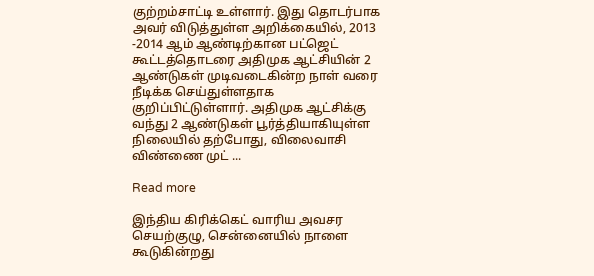குற்றம்சாட்டி உள்ளார். இது தொடர்பாக அவர் விடுத்துள்ள அறிக்கையில், 2013 -2014 ஆம் ஆண்டிற்கான பட்ஜெட் கூட்டத்தொடரை அதிமுக ஆட்சியின் 2 ஆண்டுகள் முடிவடைகின்ற நாள் வரை நீடிக்க செய்துள்ளதாக குறிப்பிட்டுள்ளார். அதிமுக ஆட்சிக்கு வந்து 2 ஆண்டுகள் பூர்த்தியாகியுள்ள நிலையில் தற்போது, விலைவாசி விண்ணை முட் ...

Read more

இந்திய கிரிக்கெட் வாரிய அவசர செயற்குழு, சென்னையில் நாளை கூடுகின்றது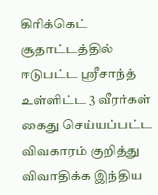கிரிக்கெட் சூதாட்டத்தில் ஈடுபட்ட ஸ்ரீசாந்த் உள்ளிட்ட‌ 3 வீரர்கள் கைது செய்யப்பட்ட விவகாரம் குறித்து விவாதிக்க இந்திய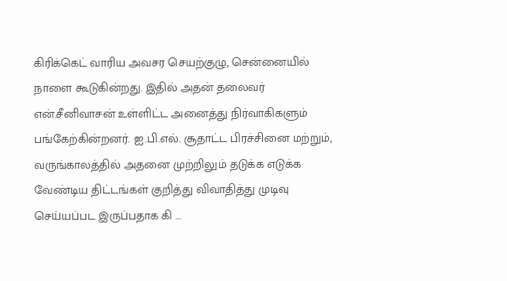கிரிக்கெட் வாரிய அவசர செயற்குழு, சென்னையில் நாளை கூடுகின்றது. இதில் அதன் தலைவர் என்.சீனிவாசன் உள்ளிட்ட அனைத்து நிர்வாகிகளும் பங்கே‌ற்கின்றனர். ஐ.பி.எல். சூதாட்ட பிரச்சினை மற்றும், வருங்காலத்தில் அதனை முற்றிலும் தடுக்க எடுக்க வேண்டிய திட்டங்கள் குறித்து விவாதித்து முடிவு செய்யப்பட இருப்பதாக கி ...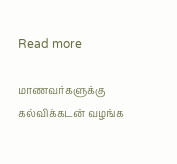Read more

மாணவர்களுக்கு கல்விக்கடன் வழங்க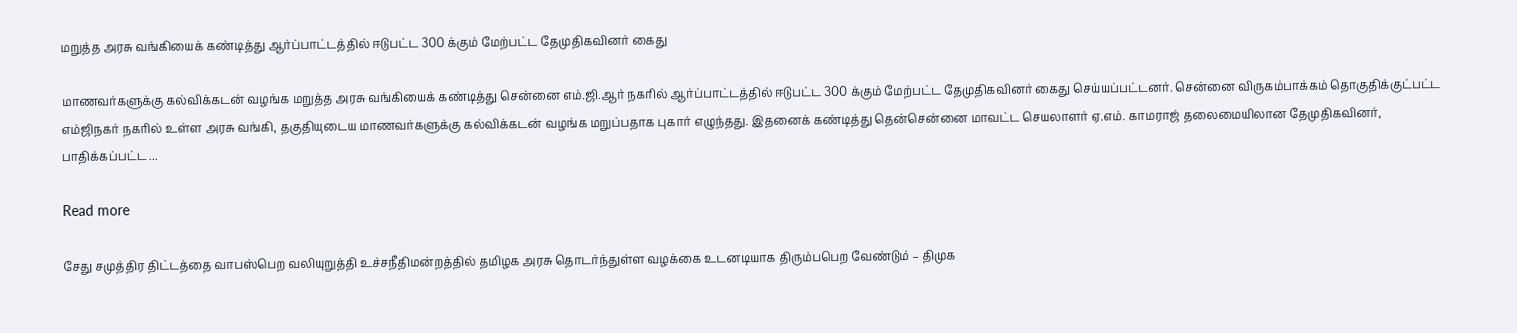மறுத்த அரசு வங்கியைக் கண்டித்து ஆர்ப்பாட்டத்தில் ஈடுபட்ட 300 க்கும் மேற்பட்ட தேமுதிகவினர் கைது

மாணவர்களுக்கு கல்விக்கடன் வழங்க மறுத்த அரசு வங்கியைக் கண்டித்து சென்னை எம்‍.ஜி.ஆர் நகரில் ஆர்ப்பாட்டத்தில் ஈடுபட்ட 300 க்கும் மேற்பட்ட தேமுதிகவினர் கைது செய்யப்பட்டனர்‍. சென்னை விருகம்பாக்கம் தொகுதிக்குட்பட்ட எம்ஜிநகர் நகரில் உள்ள அரசு வங்கி, தகுதியுடைய மாணவர்களுக்கு கல்விக்கடன் வழங்க மறுப்பதாக புகார் எழுந்தது. இதனைக் கண்டித்து தென்சென்னை மாவட்ட செயலாளர் ஏ.எம். காமராஜ் தலைமையிலான தேமுதிகவினர், பாதிக்கப்பட்ட ...

Read more

சேது சமுத்திர திட்டத்தை வாபஸ்பெற வலியுறுத்தி உச்சநீதிமன்றத்தில் தமிழக அரசு தொடர்ந்துள்ள வழக்கை உடனடியாக திரும்பபெற வேண்டும் – திமுக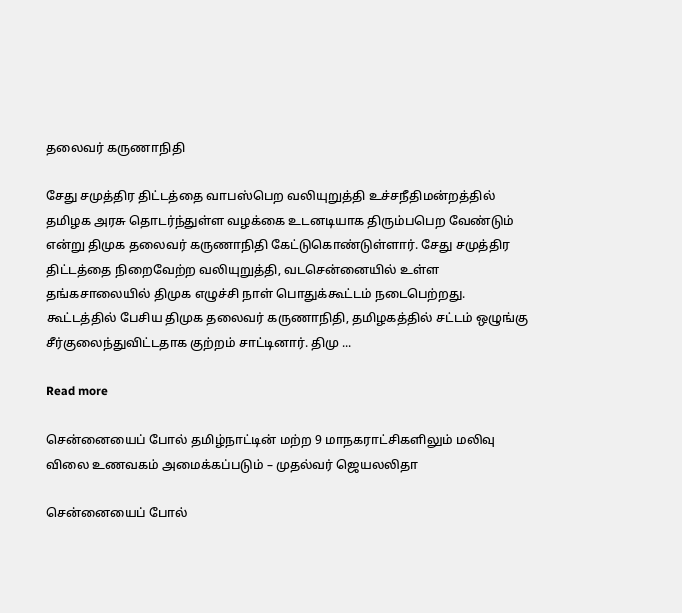தலைவர் கருணாநிதி

சேது சமுத்திர திட்டத்தை வாபஸ்பெற வலியுறுத்தி உச்சநீதிமன்றத்தில் தமிழக அரசு தொடர்ந்துள்ள வழக்கை உடனடியாக திரும்பபெற வேண்டும் என்று திமுக தலைவர் கருணாநிதி கேட்டுகொண்டுள்ளார். சேது சமுத்திர திட்டத்தை நிறைவேற்ற வலியுறுத்தி, வடசென்னையில் உள்ள தங்கசாலையில் திமுக எழுச்சி நாள் பொதுக்கூட்டம் நடைபெற்றது. கூட்டத்தில் பேசிய திமுக தலைவர் கருணாநிதி, தமிழகத்தில் சட்டம் ஒழுங்கு சீர்குலைந்துவிட்டதாக குற்றம் சாட்டினார். திமு ...

Read more

சென்னையைப் போல் தமிழ்நாட்டின் மற்ற 9 மாநகராட்சிகளிலும் மலிவு விலை உணவகம் அமைக்கப்படும் – முதல்வர் ஜெயலலிதா

சென்னையைப் போல்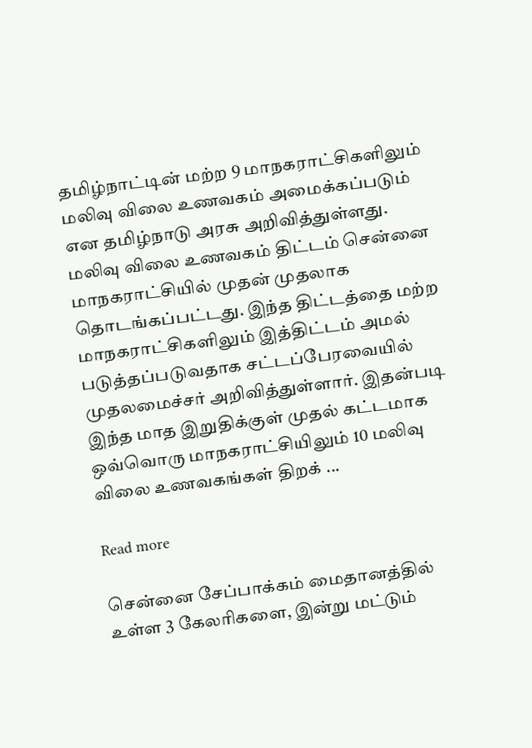தமிழ்நாட்டின் மற்ற 9 மாநகராட்சிகளிலும் மலிவு விலை உணவகம் அமைக்கப்படும் என தமிழ்நாடு அரசு அறிவித்துள்ளது. மலிவு விலை உணவகம் திட்டம் சென்னை மாநகராட்சியில் முதன் முதலாக தொடங்கப்பட்டது. இந்த திட்டத்தை மற்ற மாநகராட்சிகளிலும் இத்திட்டம் அமல் படுத்தப்படுவதாக சட்டப்பேரவையில் முதலமைச்சர் அறிவித்துள்ளார். இதன்படி இந்த மாத இறுதிக்குள் முதல் கட்டமாக ஒவ்வொரு மாநகராட்சியிலும் 10 மலிவு விலை உணவகங்கள் திறக் ...

Read more

சென்னை சேப்பாக்கம் மைதானத்தில் உள்ள 3 கேலரிகளை, இன்று‌ மட்டும்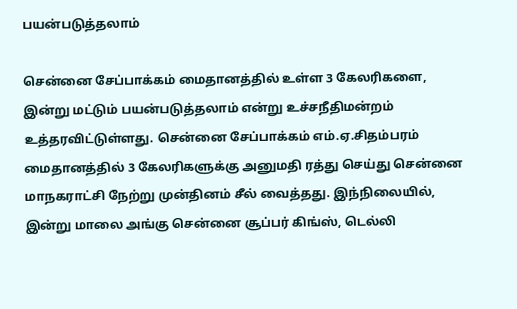பயன்படுத்தலாம்

சென்னை சேப்பாக்கம் மைதானத்தில் உள்ள 3 கேலரிகளை, இன்று‌ மட்டும் பயன்படுத்தலாம் என்று‌ உச்சநீதிமன்றம் உத்தரவிட்டுள்ளது‌. சென்னை சேப்பாக்கம் எம்.ஏ.சிதம்பரம் மைதானத்தில் 3 கேலரிகளுக்கு அனு‌மதி ரத்து‌ செய்து‌ சென்னை மாநகராட்சி நேற்று‌ முன்தினம் சீல் வைத்தது‌. இந்நிலையில், இன்று மாலை அங்கு சென்னை சூப்பர் கிங்ஸ், டெல்லி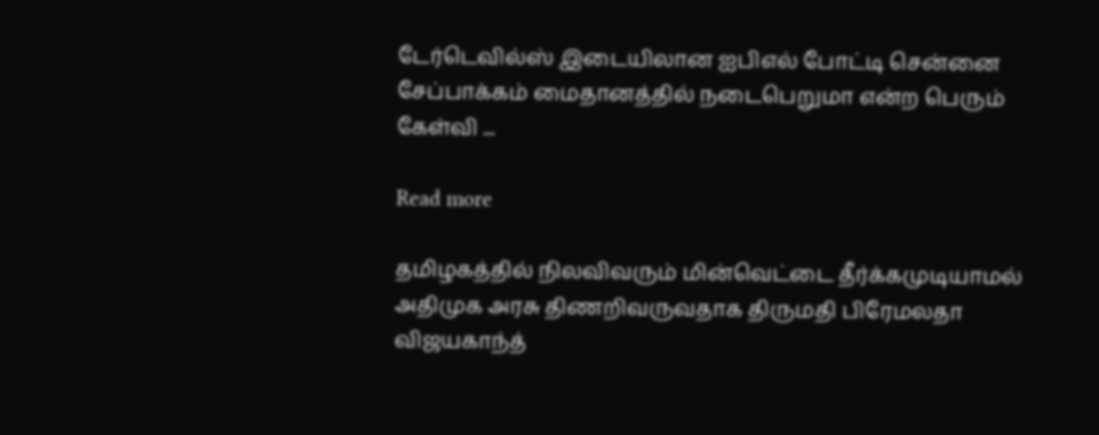டேர்டெவில்ஸ் இடையிலான ஐபிஎல் போட்டி சென்னை சேப்பாக்கம் மைதானத்தில் நடைபெறுமா என்ற பெரும் கேள்வி ...

Read more

தமிழகத்தில் நிலவிவரும் மின்வெட்டை தீர்க்கமுடியாமல் அதிமுக அரசு திணறிவருவதாக திருமதி பிரேமலதா விஜயகாந்த்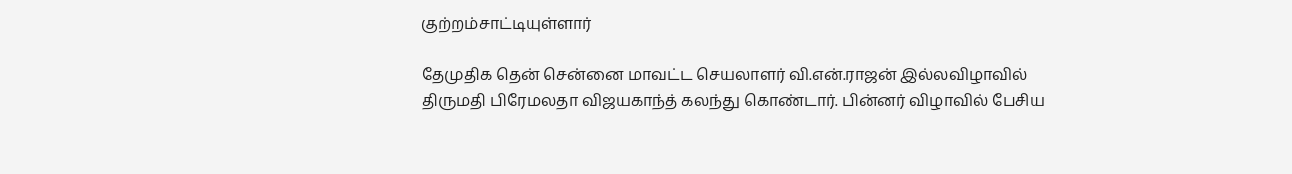குற்றம்சாட்டியுள்ளார்

தேமுதிக தென் சென்னை மாவட்ட செயலாளர் வி.என்.ராஜன் இல்லவிழாவில் திருமதி பிரேமலதா விஜயகாந்த் கலந்து கொண்டார். பின்னர் விழாவில் பேசிய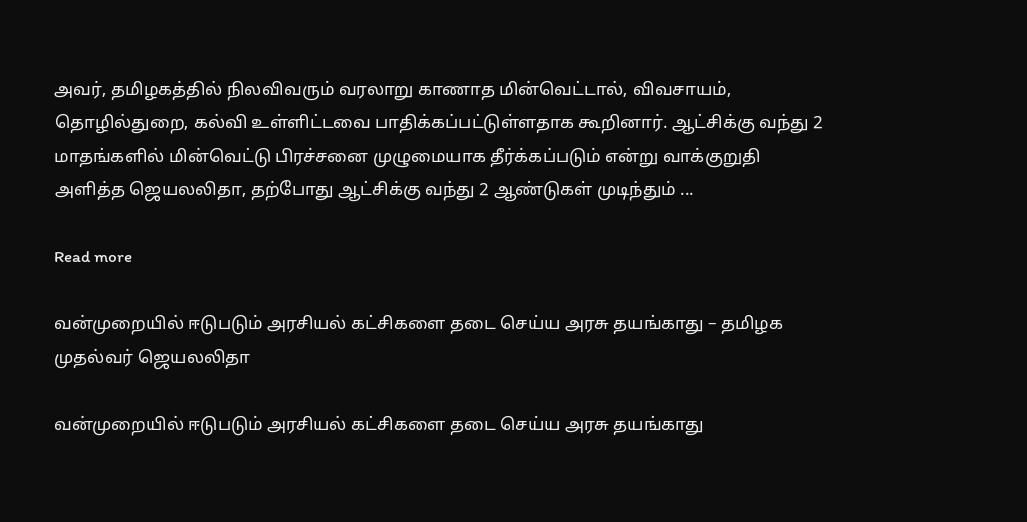அவர், தமிழகத்தில் நிலவிவரும் வரலாறு காணாத மின்வெட்டால், விவசாயம், தொழில்துறை, கல்வி உள்ளிட்டவை பாதிக்கப்பட்டுள்ளதாக கூறினார். ஆட்சிக்கு வந்து 2 மாதங்களில் மின்வெட்டு பிரச்சனை முழுமையாக தீர்க்கப்படும் என்று வாக்குறுதி அளித்த ஜெயலலிதா, தற்போது ஆட்சிக்கு வந்து 2 ஆண்டுகள் முடிந்தும் ...

Read more

வன்முறையில் ஈடுபடும் அரசியல் கட்சிகளை தடை செய்ய அரசு தயங்காது‌ – தமிழக முதல்வர் ஜெயலலிதா

வன்முறையில் ஈடுபடும் அரசியல் கட்சிகளை தடை செய்ய அரசு தயங்காது‌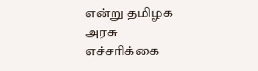என்று‌ தமிழக அரசு எச்சரிக்கை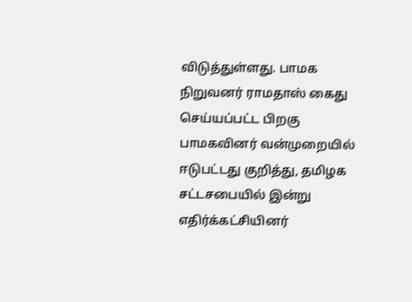விடுத்து‌ள்ளது‌. பாமக நிறு‌வனர் ராமதாஸ் கைது‌ செய்யப்பட்ட பிறகு பாமகவினர் வன்முறையில் ஈடுபட்டது‌ குறித்து‌, தமிழக சட்டசபையில் இன்று‌ எதிர்க்கட்சியினர்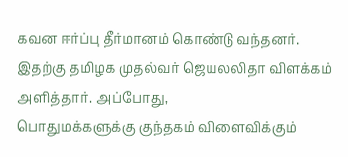கவன ஈர்ப்பு தீர்மானம் கொண்டு வந்தனர். இதற்கு தமிழக முதல்வர் ஜெயலலிதா விளக்கம் அளித்தார். அப்போது‌, பொதுமக்களுக்கு ‌குந்தகம் விளைவிக்கும்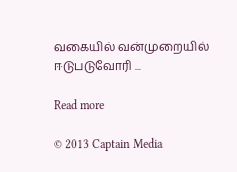வகையில் வன்முறையில் ஈடுபடுவோரி ...

Read more

© 2013 Captain Media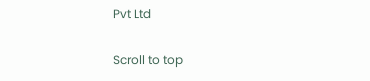Pvt Ltd

Scroll to top